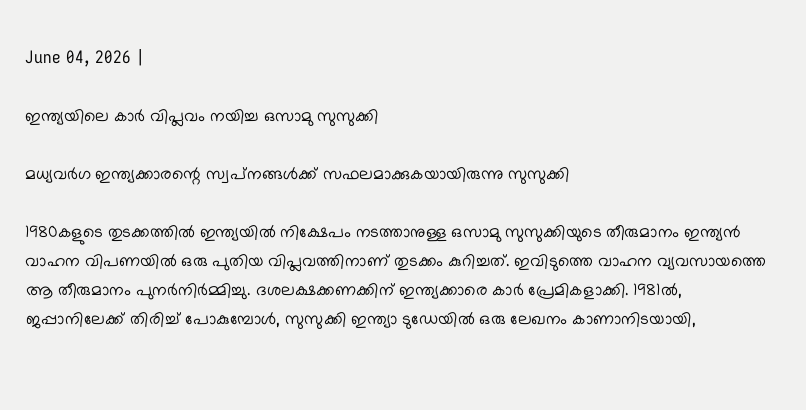June 04, 2026 |

ഇന്ത്യയിലെ കാര്‍ വിപ്ലവം നയിച്ച ഒസാമു സുസുക്കി

മധ്യവര്‍ഗ ഇന്ത്യക്കാരന്റെ സ്വപ്‌നങ്ങള്‍ക്ക് സഫലമാക്കുകയായിരുന്നു സുസുക്കി

1980കളുടെ തുടക്കത്തില്‍ ഇന്ത്യയില്‍ നിക്ഷേപം നടത്താനുള്ള ഒസാമു സുസുക്കിയുടെ തീരുമാനം ഇന്ത്യന്‍ വാഹന വിപണയില്‍ ഒരു പുതിയ വിപ്ലവത്തിനാണ് തുടക്കം കുറിച്ചത്. ഇവിടുത്തെ വാഹന വ്യവസായത്തെ ആ തീരുമാനം പുനര്‍നിര്‍മ്മിച്ചു. ദശലക്ഷക്കണക്കിന് ഇന്ത്യക്കാരെ കാര്‍ പ്രേമികളാക്കി. 1981ല്‍, ജപ്പാനിലേക്ക് തിരിച്ച് പോകുമ്പോള്‍, സുസുക്കി ഇന്ത്യാ ടുഡേയില്‍ ഒരു ലേഖനം കാണാനിടയായി,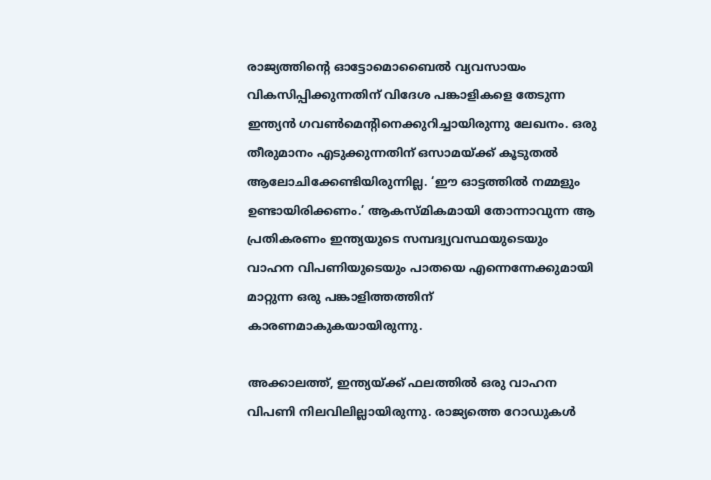രാജ്യത്തിന്റെ ഓട്ടോമൊബൈല്‍ വ്യവസായം വികസിപ്പിക്കുന്നതിന് വിദേശ പങ്കാളികളെ തേടുന്ന ഇന്ത്യന്‍ ഗവണ്‍മെന്റിനെക്കുറിച്ചായിരുന്നു ലേഖനം. ഒരു തീരുമാനം എടുക്കുന്നതിന് ഒസാമയ്ക്ക് കൂടുതല്‍ ആലോചിക്കേണ്ടിയിരുന്നില്ല. ‘ഈ ഓട്ടത്തില്‍ നമ്മളും ഉണ്ടായിരിക്കണം.’ ആകസ്മികമായി തോന്നാവുന്ന ആ പ്രതികരണം ഇന്ത്യയുടെ സമ്പദ്വ്യവസ്ഥയുടെയും വാഹന വിപണിയുടെയും പാതയെ എന്നെന്നേക്കുമായി മാറ്റുന്ന ഒരു പങ്കാളിത്തത്തിന് കാരണമാകുകയായിരുന്നു.

അക്കാലത്ത്, ഇന്ത്യയ്ക്ക് ഫലത്തില്‍ ഒരു വാഹന വിപണി നിലവിലില്ലായിരുന്നു. രാജ്യത്തെ റോഡുകള്‍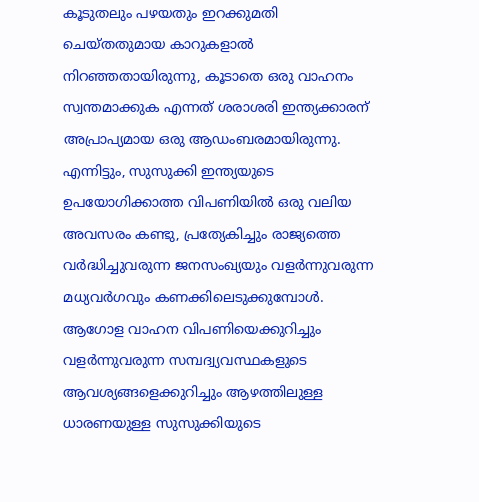കൂടുതലും പഴയതും ഇറക്കുമതി ചെയ്തതുമായ കാറുകളാല്‍ നിറഞ്ഞതായിരുന്നു, കൂടാതെ ഒരു വാഹനം സ്വന്തമാക്കുക എന്നത് ശരാശരി ഇന്ത്യക്കാരന് അപ്രാപ്യമായ ഒരു ആഡംബരമായിരുന്നു. എന്നിട്ടും, സുസുക്കി ഇന്ത്യയുടെ ഉപയോഗിക്കാത്ത വിപണിയില്‍ ഒരു വലിയ അവസരം കണ്ടു, പ്രത്യേകിച്ചും രാജ്യത്തെ വര്‍ദ്ധിച്ചുവരുന്ന ജനസംഖ്യയും വളര്‍ന്നുവരുന്ന മധ്യവര്‍ഗവും കണക്കിലെടുക്കുമ്പോള്‍. ആഗോള വാഹന വിപണിയെക്കുറിച്ചും വളര്‍ന്നുവരുന്ന സമ്പദ്വ്യവസ്ഥകളുടെ ആവശ്യങ്ങളെക്കുറിച്ചും ആഴത്തിലുള്ള ധാരണയുള്ള സുസുക്കിയുടെ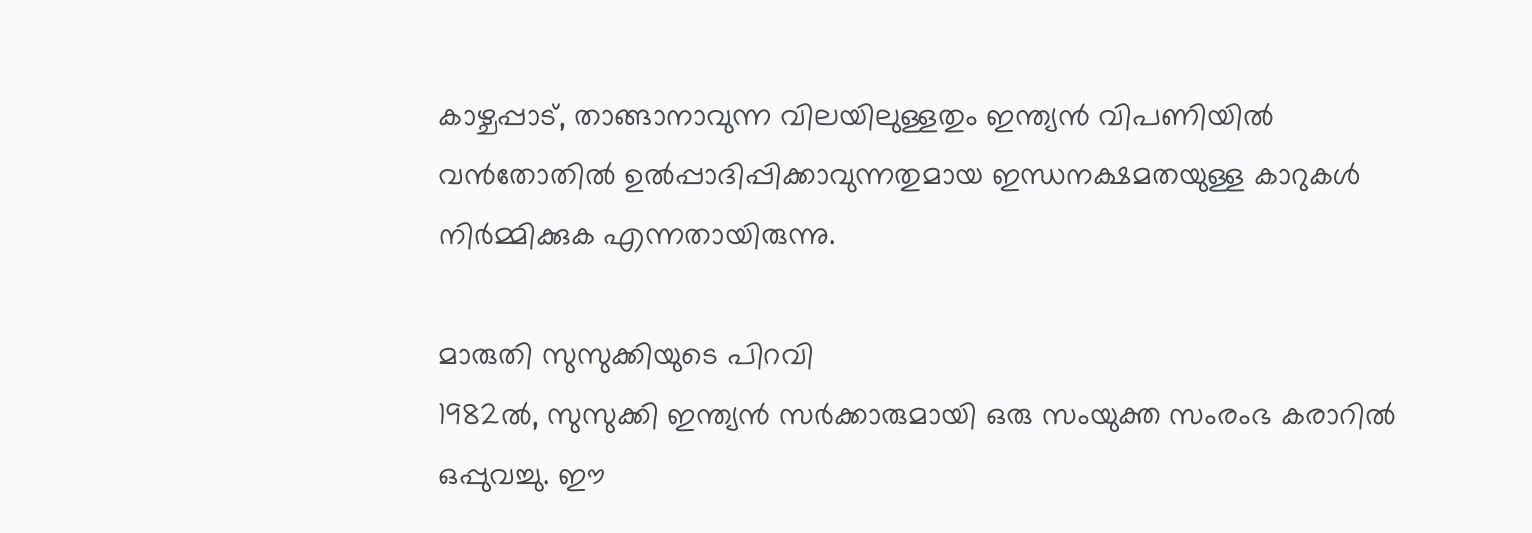കാഴ്ചപ്പാട്, താങ്ങാനാവുന്ന വിലയിലുള്ളതും ഇന്ത്യന്‍ വിപണിയില്‍ വന്‍തോതില്‍ ഉല്‍പ്പാദിപ്പിക്കാവുന്നതുമായ ഇന്ധനക്ഷമതയുള്ള കാറുകള്‍ നിര്‍മ്മിക്കുക എന്നതായിരുന്നു.

മാരുതി സുസുക്കിയുടെ പിറവി
1982ല്‍, സുസുക്കി ഇന്ത്യന്‍ സര്‍ക്കാരുമായി ഒരു സംയുക്ത സംരംഭ കരാറില്‍ ഒപ്പുവച്ചു. ഈ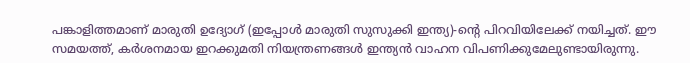പങ്കാളിത്തമാണ് മാരുതി ഉദ്യോഗ് (ഇപ്പോള്‍ മാരുതി സുസുക്കി ഇന്ത്യ)-ന്റെ പിറവിയിലേക്ക് നയിച്ചത്. ഈ സമയത്ത്, കര്‍ശനമായ ഇറക്കുമതി നിയന്ത്രണങ്ങള്‍ ഇന്ത്യന്‍ വാഹന വിപണിക്കുമേലുണ്ടായിരുന്നു.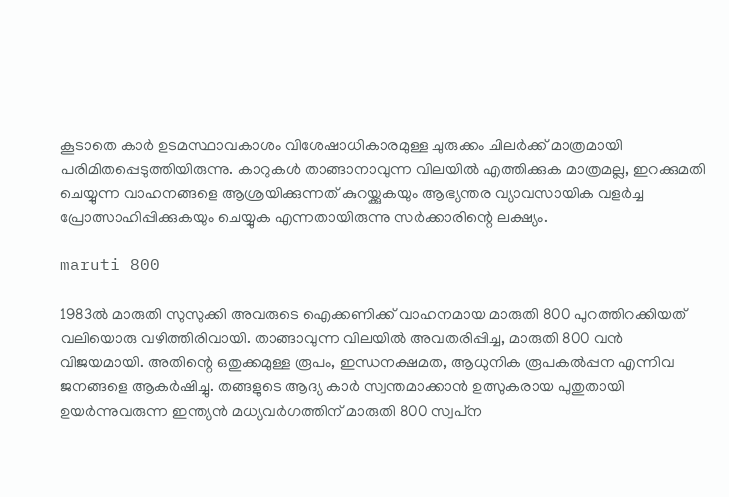കൂടാതെ കാര്‍ ഉടമസ്ഥാവകാശം വിശേഷാധികാരമുള്ള ചുരുക്കം ചിലര്‍ക്ക് മാത്രമായി പരിമിതപ്പെടുത്തിയിരുന്നു. കാറുകള്‍ താങ്ങാനാവുന്ന വിലയില്‍ എത്തിക്കുക മാത്രമല്ല, ഇറക്കുമതി ചെയ്യുന്ന വാഹനങ്ങളെ ആശ്രയിക്കുന്നത് കുറയ്ക്കുകയും ആഭ്യന്തര വ്യാവസായിക വളര്‍ച്ച പ്രോത്സാഹിപ്പിക്കുകയും ചെയ്യുക എന്നതായിരുന്നു സര്‍ക്കാരിന്റെ ലക്ഷ്യം.

maruti 800

1983ല്‍ മാരുതി സുസുക്കി അവരുടെ ഐക്കണിക്ക് വാഹനമായ മാരുതി 800 പുറത്തിറക്കിയത് വലിയൊരു വഴിത്തിരിവായി. താങ്ങാവുന്ന വിലയില്‍ അവതരിപ്പിച്ച, മാരുതി 800 വന്‍ വിജയമായി. അതിന്റെ ഒതുക്കമുള്ള രൂപം, ഇന്ധനക്ഷമത, ആധുനിക രൂപകല്‍പ്പന എന്നിവ ജനങ്ങളെ ആകര്‍ഷിച്ചു. തങ്ങളുടെ ആദ്യ കാര്‍ സ്വന്തമാക്കാന്‍ ഉത്സുകരായ പുതുതായി ഉയര്‍ന്നുവരുന്ന ഇന്ത്യന്‍ മധ്യവര്‍ഗത്തിന് മാരുതി 800 സ്വപ്‌ന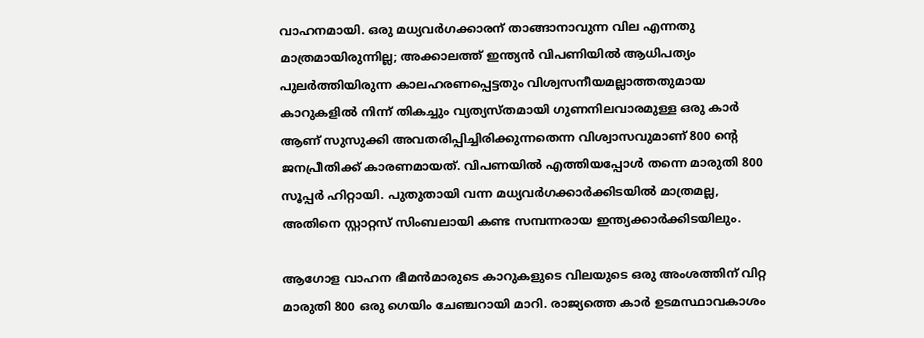വാഹനമായി. ഒരു മധ്യവര്‍ഗക്കാരന് താങ്ങാനാവുന്ന വില എന്നതു മാത്രമായിരുന്നില്ല; അക്കാലത്ത് ഇന്ത്യന്‍ വിപണിയില്‍ ആധിപത്യം പുലര്‍ത്തിയിരുന്ന കാലഹരണപ്പെട്ടതും വിശ്വസനീയമല്ലാത്തതുമായ കാറുകളില്‍ നിന്ന് തികച്ചും വ്യത്യസ്തമായി ഗുണനിലവാരമുള്ള ഒരു കാര്‍ ആണ് സുസുക്കി അവതരിപ്പിച്ചിരിക്കുന്നതെന്ന വിശ്വാസവുമാണ് 800 ന്റെ ജനപ്രീതിക്ക് കാരണമായത്. വിപണയില്‍ എത്തിയപ്പോള്‍ തന്നെ മാരുതി 800 സൂപ്പര്‍ ഹിറ്റായി. പുതുതായി വന്ന മധ്യവര്‍ഗക്കാര്‍ക്കിടയില്‍ മാത്രമല്ല, അതിനെ സ്റ്റാറ്റസ് സിംബലായി കണ്ട സമ്പന്നരായ ഇന്ത്യക്കാര്‍ക്കിടയിലും.

ആഗോള വാഹന ഭീമന്‍മാരുടെ കാറുകളുടെ വിലയുടെ ഒരു അംശത്തിന് വിറ്റ മാരുതി 800 ഒരു ഗെയിം ചേഞ്ചറായി മാറി. രാജ്യത്തെ കാര്‍ ഉടമസ്ഥാവകാശം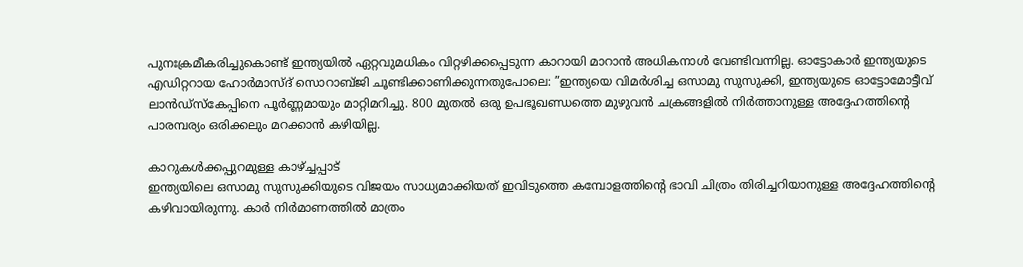പുനഃക്രമീകരിച്ചുകൊണ്ട് ഇന്ത്യയില്‍ ഏറ്റവുമധികം വിറ്റഴിക്കപ്പെടുന്ന കാറായി മാറാന്‍ അധികനാള്‍ വേണ്ടിവന്നില്ല. ഓട്ടോകാര്‍ ഇന്ത്യയുടെ എഡിറ്ററായ ഹോര്‍മാസ്ദ് സൊറാബ്ജി ചൂണ്ടിക്കാണിക്കുന്നതുപോലെ: ”ഇന്ത്യയെ വിമര്‍ശിച്ച ഒസാമു സുസുക്കി, ഇന്ത്യയുടെ ഓട്ടോമോട്ടീവ് ലാന്‍ഡ്സ്‌കേപ്പിനെ പൂര്‍ണ്ണമായും മാറ്റിമറിച്ചു. 800 മുതല്‍ ഒരു ഉപഭൂഖണ്ഡത്തെ മുഴുവന്‍ ചക്രങ്ങളില്‍ നിര്‍ത്താനുള്ള അദ്ദേഹത്തിന്റെ പാരമ്പര്യം ഒരിക്കലും മറക്കാന്‍ കഴിയില്ല.

കാറുകള്‍ക്കപ്പുറമുള്ള കാഴ്ച്ചപ്പാട്
ഇന്ത്യയിലെ ഒസാമു സുസുക്കിയുടെ വിജയം സാധ്യമാക്കിയത് ഇവിടുത്തെ കമ്പോളത്തിന്റെ ഭാവി ചിത്രം തിരിച്ചറിയാനുള്ള അദ്ദേഹത്തിന്റെ കഴിവായിരുന്നു. കാര്‍ നിര്‍മാണത്തില്‍ മാത്രം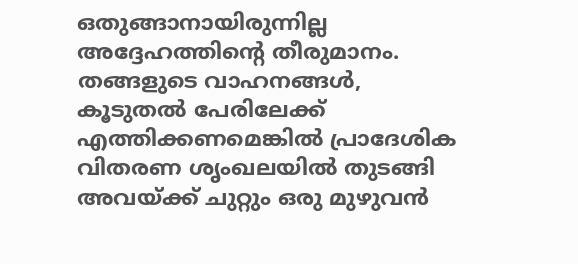ഒതുങ്ങാനായിരുന്നില്ല അദ്ദേഹത്തിന്റെ തീരുമാനം. തങ്ങളുടെ വാഹനങ്ങള്‍, കൂടുതല്‍ പേരിലേക്ക് എത്തിക്കണമെങ്കില്‍ പ്രാദേശിക വിതരണ ശൃംഖലയില്‍ തുടങ്ങി അവയ്ക്ക് ചുറ്റും ഒരു മുഴുവന്‍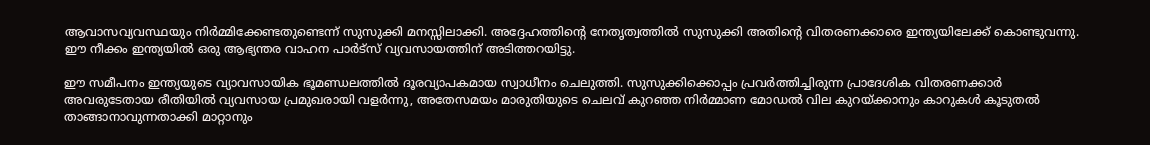ആവാസവ്യവസ്ഥയും നിര്‍മ്മിക്കേണ്ടതുണ്ടെന്ന് സുസുക്കി മനസ്സിലാക്കി. അദ്ദേഹത്തിന്റെ നേതൃത്വത്തില്‍ സുസുക്കി അതിന്റെ വിതരണക്കാരെ ഇന്ത്യയിലേക്ക് കൊണ്ടുവന്നു. ഈ നീക്കം ഇന്ത്യയില്‍ ഒരു ആഭ്യന്തര വാഹന പാര്‍ട്‌സ് വ്യവസായത്തിന് അടിത്തറയിട്ടു.

ഈ സമീപനം ഇന്ത്യയുടെ വ്യാവസായിക ഭൂമണ്ഡലത്തില്‍ ദൂരവ്യാപകമായ സ്വാധീനം ചെലുത്തി. സുസുക്കിക്കൊപ്പം പ്രവര്‍ത്തിച്ചിരുന്ന പ്രാദേശിക വിതരണക്കാര്‍ അവരുടേതായ രീതിയില്‍ വ്യവസായ പ്രമുഖരായി വളര്‍ന്നു, അതേസമയം മാരുതിയുടെ ചെലവ് കുറഞ്ഞ നിര്‍മ്മാണ മോഡല്‍ വില കുറയ്ക്കാനും കാറുകള്‍ കൂടുതല്‍ താങ്ങാനാവുന്നതാക്കി മാറ്റാനും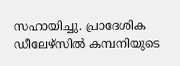സഹായിച്ചു. പ്രാദേശിക ഡീലേഴ്‌സില്‍ കമ്പനിയുടെ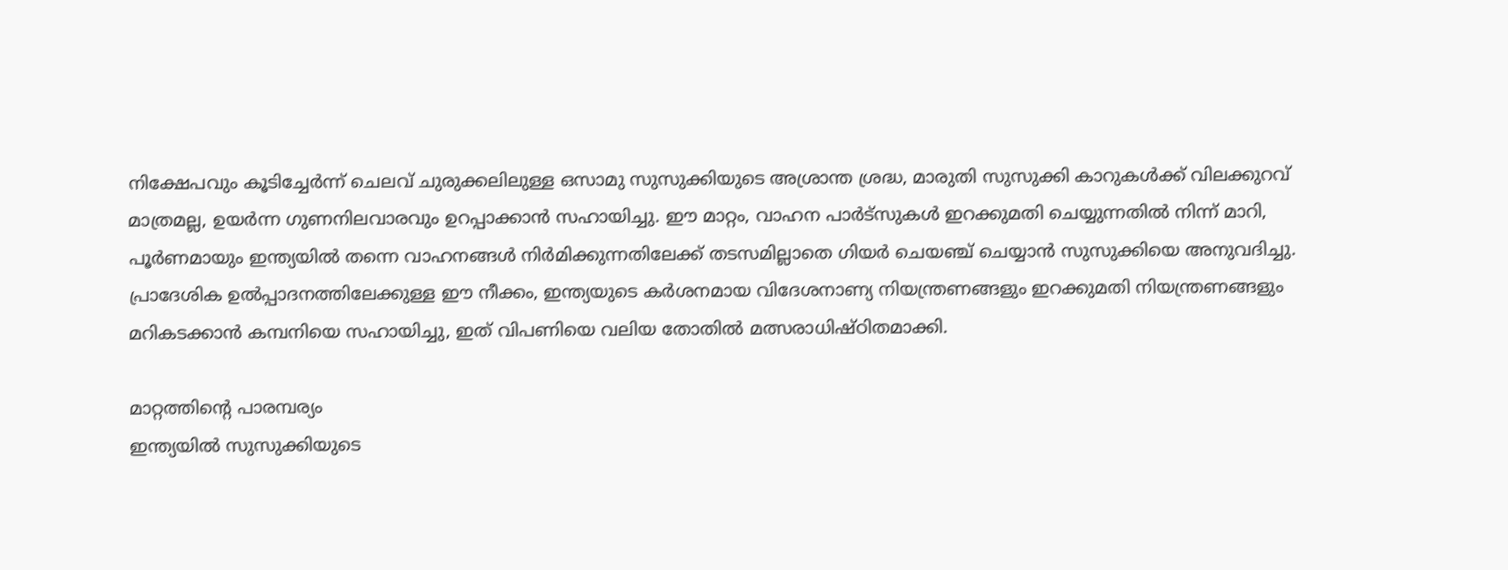നിക്ഷേപവും കൂടിച്ചേര്‍ന്ന് ചെലവ് ചുരുക്കലിലുള്ള ഒസാമു സുസുക്കിയുടെ അശ്രാന്ത ശ്രദ്ധ, മാരുതി സുസുക്കി കാറുകള്‍ക്ക് വിലക്കുറവ് മാത്രമല്ല, ഉയര്‍ന്ന ഗുണനിലവാരവും ഉറപ്പാക്കാന്‍ സഹായിച്ചു. ഈ മാറ്റം, വാഹന പാര്‍ട്‌സുകള്‍ ഇറക്കുമതി ചെയ്യുന്നതില്‍ നിന്ന് മാറി, പൂര്‍ണമായും ഇന്ത്യയില്‍ തന്നെ വാഹനങ്ങള്‍ നിര്‍മിക്കുന്നതിലേക്ക് തടസമില്ലാതെ ഗിയര്‍ ചെയഞ്ച് ചെയ്യാന്‍ സുസുക്കിയെ അനുവദിച്ചു. പ്രാദേശിക ഉല്‍പ്പാദനത്തിലേക്കുള്ള ഈ നീക്കം, ഇന്ത്യയുടെ കര്‍ശനമായ വിദേശനാണ്യ നിയന്ത്രണങ്ങളും ഇറക്കുമതി നിയന്ത്രണങ്ങളും മറികടക്കാന്‍ കമ്പനിയെ സഹായിച്ചു, ഇത് വിപണിയെ വലിയ തോതില്‍ മത്സരാധിഷ്ഠിതമാക്കി.

മാറ്റത്തിന്റെ പാരമ്പര്യം
ഇന്ത്യയില്‍ സുസുക്കിയുടെ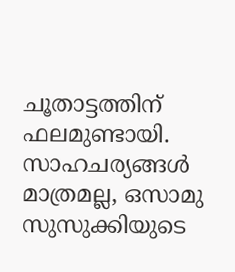ചൂതാട്ടത്തിന് ഫലമുണ്ടായി. സാഹചര്യങ്ങള്‍ മാത്രമല്ല, ഒസാമു സുസുക്കിയുടെ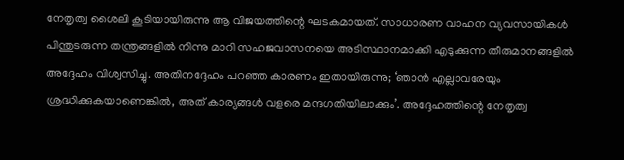നേതൃത്വ ശൈലി കൂടിയായിരുന്നു ആ വിജയത്തിന്റെ ഘടകമായത്. സാധാരണ വാഹന വ്യവസായികള്‍ പിന്തുടരുന്ന തന്ത്രങ്ങളില്‍ നിന്നു മാറി സഹജവാസനയെ അടിസ്ഥാനമാക്കി എടുക്കുന്ന തീരുമാനങ്ങളില്‍ അദ്ദേഹം വിശ്വസിച്ചു. അതിനദ്ദേഹം പറഞ്ഞ കാരണം ഇതായിരുന്നു; ‘ഞാന്‍ എല്ലാവരേയും ശ്രദ്ധിക്കുകയാണെങ്കില്‍, അത് കാര്യങ്ങള്‍ വളരെ മന്ദഗതിയിലാക്കും’. അദ്ദേഹത്തിന്റെ നേതൃത്വ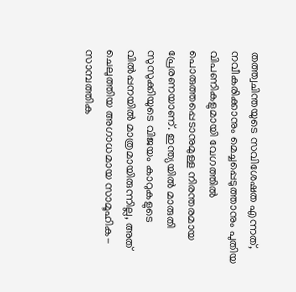തത്ത്വചിന്തയുടെ സവിശേഷത എന്നത്, നവീകരിക്കാനും മെച്ചപ്പെടുത്താനും പുതിയ വിപണികളുമായി വേഗത്തില്‍ പൊരുത്തപ്പെടാനുമുള്ള നിരന്തരമായ പ്രേരണയാണ്. ഇന്ത്യയില്‍ മാരുതി സുസുക്കിയുടെ വിജയം കാറുകളുടെ വില്‍പ്പനയില്‍ മാത്രമായിരുന്നില്ല, അത് ചെലുത്തിയ അഗാധമായ സാമൂഹിക-സാമ്പത്തിക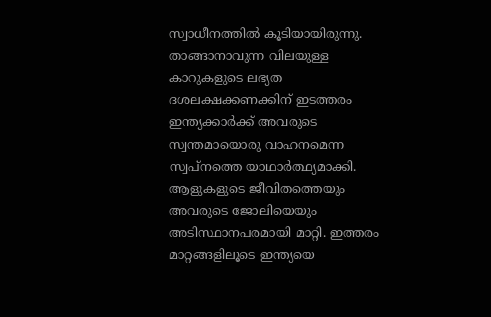സ്വാധീനത്തില്‍ കൂടിയായിരുന്നു. താങ്ങാനാവുന്ന വിലയുള്ള കാറുകളുടെ ലഭ്യത ദശലക്ഷക്കണക്കിന് ഇടത്തരം ഇന്ത്യക്കാര്‍ക്ക് അവരുടെ സ്വന്തമായൊരു വാഹനമെന്ന സ്വപ്നത്തെ യാഥാര്‍ത്ഥ്യമാക്കി. ആളുകളുടെ ജീവിതത്തെയും അവരുടെ ജോലിയെയും അടിസ്ഥാനപരമായി മാറ്റി. ഇത്തരം മാറ്റങ്ങളിലൂടെ ഇന്ത്യയെ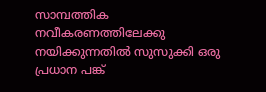സാമ്പത്തിക നവീകരണത്തിലേക്കു നയിക്കുന്നതില്‍ സുസുക്കി ഒരു പ്രധാന പങ്ക്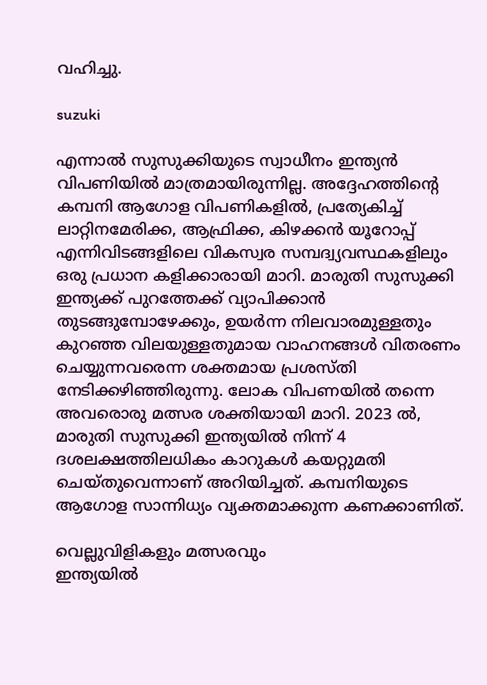വഹിച്ചു.

suzuki

എന്നാല്‍ സുസുക്കിയുടെ സ്വാധീനം ഇന്ത്യന്‍ വിപണിയില്‍ മാത്രമായിരുന്നില്ല. അദ്ദേഹത്തിന്റെ കമ്പനി ആഗോള വിപണികളില്‍, പ്രത്യേകിച്ച് ലാറ്റിനമേരിക്ക, ആഫ്രിക്ക, കിഴക്കന്‍ യൂറോപ്പ് എന്നിവിടങ്ങളിലെ വികസ്വര സമ്പദ്വ്യവസ്ഥകളിലും ഒരു പ്രധാന കളിക്കാരായി മാറി. മാരുതി സുസുക്കി ഇന്ത്യക്ക് പുറത്തേക്ക് വ്യാപിക്കാന്‍ തുടങ്ങുമ്പോഴേക്കും, ഉയര്‍ന്ന നിലവാരമുള്ളതും കുറഞ്ഞ വിലയുള്ളതുമായ വാഹനങ്ങള്‍ വിതരണം ചെയ്യുന്നവരെന്ന ശക്തമായ പ്രശസ്തി നേടിക്കഴിഞ്ഞിരുന്നു. ലോക വിപണയില്‍ തന്നെ അവരൊരു മത്സര ശക്തിയായി മാറി. 2023 ല്‍, മാരുതി സുസുക്കി ഇന്ത്യയില്‍ നിന്ന് 4 ദശലക്ഷത്തിലധികം കാറുകള്‍ കയറ്റുമതി ചെയ്തുവെന്നാണ് അറിയിച്ചത്. കമ്പനിയുടെ ആഗോള സാന്നിധ്യം വ്യക്തമാക്കുന്ന കണക്കാണിത്.

വെല്ലുവിളികളും മത്സരവും
ഇന്ത്യയില്‍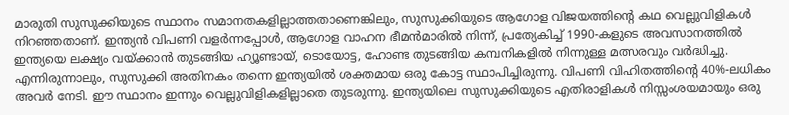മാരുതി സുസുക്കിയുടെ സ്ഥാനം സമാനതകളില്ലാത്തതാണെങ്കിലും, സുസുക്കിയുടെ ആഗോള വിജയത്തിന്റെ കഥ വെല്ലുവിളികള്‍ നിറഞ്ഞതാണ്. ഇന്ത്യന്‍ വിപണി വളര്‍ന്നപ്പോള്‍, ആഗോള വാഹന ഭീമന്‍മാരില്‍ നിന്ന്, പ്രത്യേകിച്ച് 1990-കളുടെ അവസാനത്തില്‍ ഇന്ത്യയെ ലക്ഷ്യം വയ്ക്കാന്‍ തുടങ്ങിയ ഹ്യൂണ്ടായ്, ടൊയോട്ട, ഹോണ്ട തുടങ്ങിയ കമ്പനികളില്‍ നിന്നുള്ള മത്സരവും വര്‍ദ്ധിച്ചു. എന്നിരുന്നാലും, സുസുക്കി അതിനകം തന്നെ ഇന്ത്യയില്‍ ശക്തമായ ഒരു കോട്ട സ്ഥാപിച്ചിരുന്നു. വിപണി വിഹിതത്തിന്റെ 40%-ലധികം അവര്‍ നേടി. ഈ സ്ഥാനം ഇന്നും വെല്ലുവിളികളില്ലാതെ തുടരുന്നു. ഇന്ത്യയിലെ സുസുക്കിയുടെ എതിരാളികള്‍ നിസ്സംശയമായും ഒരു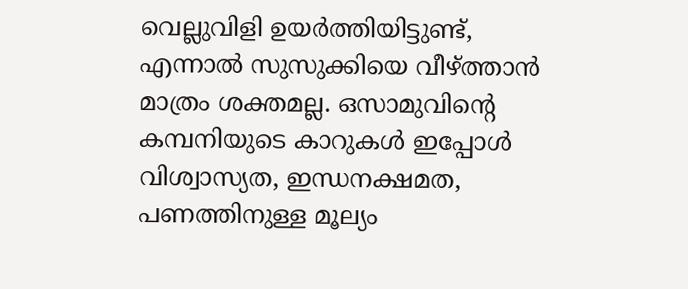വെല്ലുവിളി ഉയര്‍ത്തിയിട്ടുണ്ട്, എന്നാല്‍ സുസുക്കിയെ വീഴ്ത്താന്‍ മാത്രം ശക്തമല്ല. ഒസാമുവിന്റെ കമ്പനിയുടെ കാറുകള്‍ ഇപ്പോള്‍ വിശ്വാസ്യത, ഇന്ധനക്ഷമത, പണത്തിനുള്ള മൂല്യം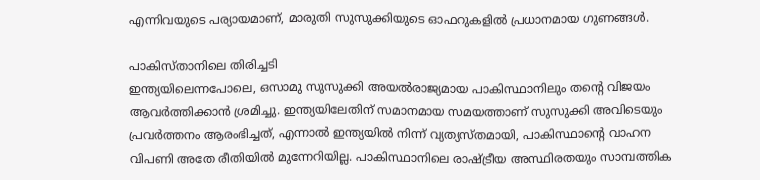എന്നിവയുടെ പര്യായമാണ്, മാരുതി സുസുക്കിയുടെ ഓഫറുകളില്‍ പ്രധാനമായ ഗുണങ്ങള്‍.

പാകിസ്താനിലെ തിരിച്ചടി
ഇന്ത്യയിലെന്നപോലെ, ഒസാമു സുസുക്കി അയല്‍രാജ്യമായ പാകിസ്ഥാനിലും തന്റെ വിജയം ആവര്‍ത്തിക്കാന്‍ ശ്രമിച്ചു. ഇന്ത്യയിലേതിന് സമാനമായ സമയത്താണ് സുസുക്കി അവിടെയും പ്രവര്‍ത്തനം ആരംഭിച്ചത്, എന്നാല്‍ ഇന്ത്യയില്‍ നിന്ന് വ്യത്യസ്തമായി, പാകിസ്ഥാന്റെ വാഹന വിപണി അതേ രീതിയില്‍ മുന്നേറിയില്ല. പാകിസ്ഥാനിലെ രാഷ്ട്രീയ അസ്ഥിരതയും സാമ്പത്തിക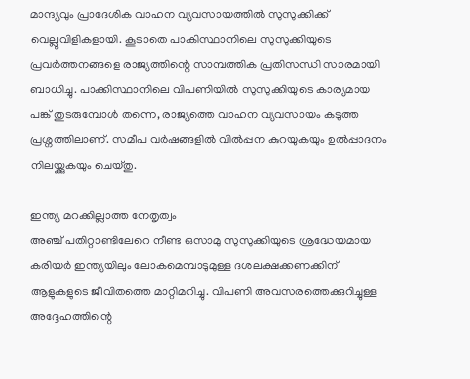മാന്ദ്യവും പ്രാദേശിക വാഹന വ്യവസായത്തില്‍ സുസുക്കിക്ക് വെല്ലുവിളികളായി. കൂടാതെ പാകിസ്ഥാനിലെ സുസുക്കിയുടെ പ്രവര്‍ത്തനങ്ങളെ രാജ്യത്തിന്റെ സാമ്പത്തിക പ്രതിസന്ധി സാരമായി ബാധിച്ചു. പാക്കിസ്ഥാനിലെ വിപണിയില്‍ സുസുക്കിയുടെ കാര്യമായ പങ്ക് തുടരുമ്പോള്‍ തന്നെ, രാജ്യത്തെ വാഹന വ്യവസായം കടുത്ത പ്രശ്നത്തിലാണ്. സമീപ വര്‍ഷങ്ങളില്‍ വില്‍പ്പന കുറയുകയും ഉല്‍പ്പാദനം നിലയ്ക്കുകയും ചെയ്തു.

ഇന്ത്യ മറക്കില്ലാത്ത നേതൃത്വം
അഞ്ച് പതിറ്റാണ്ടിലേറെ നീണ്ട ഒസാമു സുസുക്കിയുടെ ശ്രദ്ധേയമായ കരിയര്‍ ഇന്ത്യയിലും ലോകമെമ്പാടുമുള്ള ദശലക്ഷക്കണക്കിന് ആളുകളുടെ ജീവിതത്തെ മാറ്റിമറിച്ചു. വിപണി അവസരത്തെക്കുറിച്ചുള്ള അദ്ദേഹത്തിന്റെ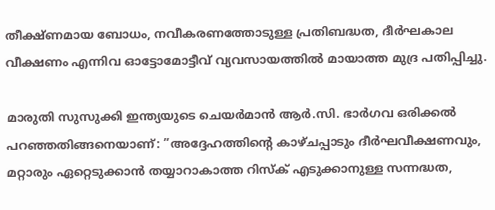തീക്ഷ്ണമായ ബോധം, നവീകരണത്തോടുള്ള പ്രതിബദ്ധത, ദീര്‍ഘകാല വീക്ഷണം എന്നിവ ഓട്ടോമോട്ടീവ് വ്യവസായത്തില്‍ മായാത്ത മുദ്ര പതിപ്പിച്ചു.

മാരുതി സുസുക്കി ഇന്ത്യയുടെ ചെയര്‍മാന്‍ ആര്‍.സി. ഭാര്‍ഗവ ഒരിക്കല്‍ പറഞ്ഞതിങ്ങനെയാണ്: ”അദ്ദേഹത്തിന്റെ കാഴ്ചപ്പാടും ദീര്‍ഘവീക്ഷണവും, മറ്റാരും ഏറ്റെടുക്കാന്‍ തയ്യാറാകാത്ത റിസ്‌ക് എടുക്കാനുള്ള സന്നദ്ധത,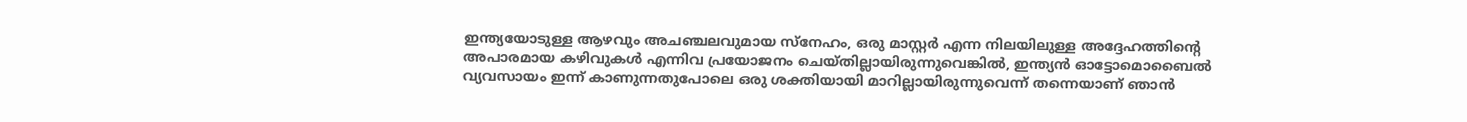ഇന്ത്യയോടുള്ള ആഴവും അചഞ്ചലവുമായ സ്‌നേഹം, ഒരു മാസ്റ്റര്‍ എന്ന നിലയിലുള്ള അദ്ദേഹത്തിന്റെ അപാരമായ കഴിവുകള്‍ എന്നിവ പ്രയോജനം ചെയ്തില്ലായിരുന്നുവെങ്കില്‍, ഇന്ത്യന്‍ ഓട്ടോമൊബൈല്‍ വ്യവസായം ഇന്ന് കാണുന്നതുപോലെ ഒരു ശക്തിയായി മാറില്ലായിരുന്നുവെന്ന് തന്നെയാണ് ഞാന്‍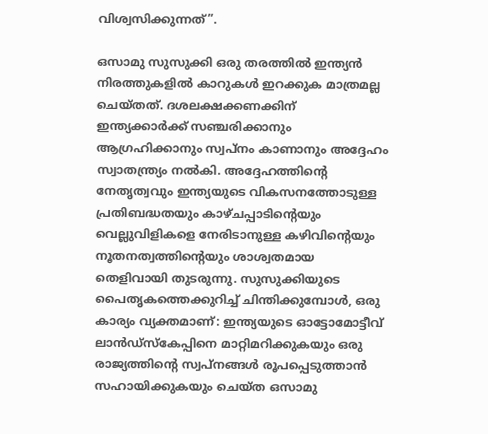വിശ്വസിക്കുന്നത്”.

ഒസാമു സുസുക്കി ഒരു തരത്തില്‍ ഇന്ത്യന്‍ നിരത്തുകളില്‍ കാറുകള്‍ ഇറക്കുക മാത്രമല്ല ചെയ്തത്. ദശലക്ഷക്കണക്കിന് ഇന്ത്യക്കാര്‍ക്ക് സഞ്ചരിക്കാനും ആഗ്രഹിക്കാനും സ്വപ്നം കാണാനും അദ്ദേഹം സ്വാതന്ത്ര്യം നല്‍കി. അദ്ദേഹത്തിന്റെ നേതൃത്വവും ഇന്ത്യയുടെ വികസനത്തോടുള്ള പ്രതിബദ്ധതയും കാഴ്ചപ്പാടിന്റെയും വെല്ലുവിളികളെ നേരിടാനുള്ള കഴിവിന്റെയും നൂതനത്വത്തിന്റെയും ശാശ്വതമായ തെളിവായി തുടരുന്നു. സുസുക്കിയുടെ പൈതൃകത്തെക്കുറിച്ച് ചിന്തിക്കുമ്പോള്‍, ഒരു കാര്യം വ്യക്തമാണ്: ഇന്ത്യയുടെ ഓട്ടോമോട്ടീവ് ലാന്‍ഡ്സ്‌കേപ്പിനെ മാറ്റിമറിക്കുകയും ഒരു രാജ്യത്തിന്റെ സ്വപ്നങ്ങള്‍ രൂപപ്പെടുത്താന്‍ സഹായിക്കുകയും ചെയ്ത ഒസാമു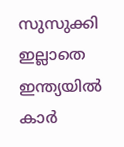സുസുക്കി ഇല്ലാതെ ഇന്ത്യയില്‍ കാര്‍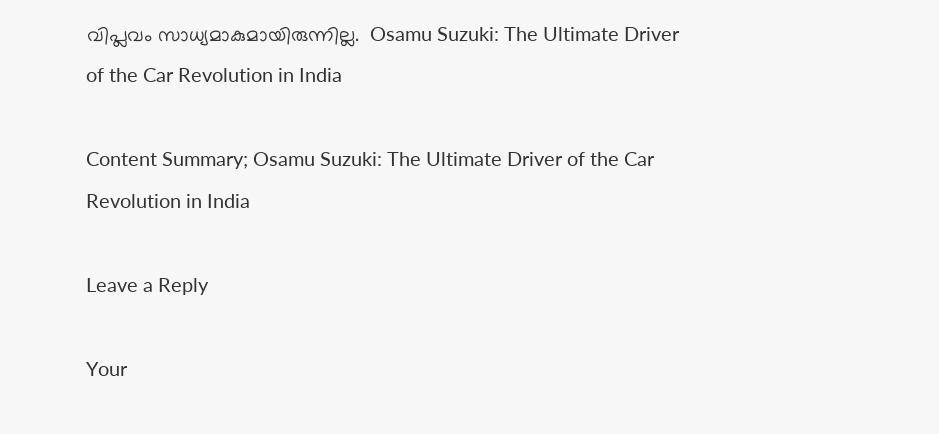വിപ്ലവം സാധ്യമാകുമായിരുന്നില്ല.  Osamu Suzuki: The Ultimate Driver of the Car Revolution in India

Content Summary; Osamu Suzuki: The Ultimate Driver of the Car Revolution in India

Leave a Reply

Your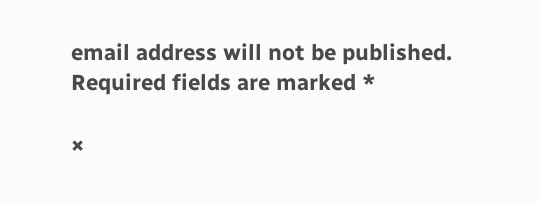email address will not be published. Required fields are marked *

×